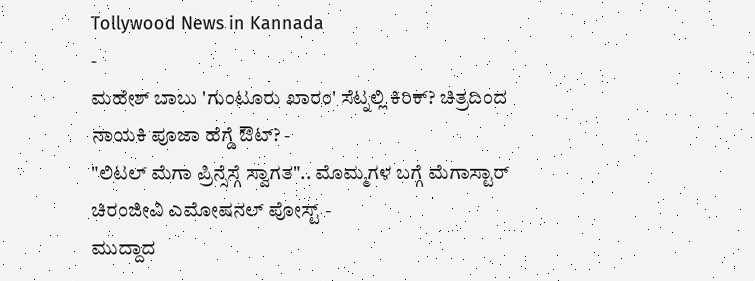Tollywood News in Kannada
-
ಮಹೇಶ್ ಬಾಬು 'ಗುಂಟೂರು ಖಾರಂ' ಸೆಟ್ನಲ್ಲಿ ಕಿರಿಕ್? ಚಿತ್ರದಿಂದ ನಾಯಕಿ ಪೂಜಾ ಹೆಗ್ಡೆ ಔಟ್? -
"ಲಿಟಲ್ ಮೆಗಾ ಪ್ರಿನ್ಸೆಸ್ಗೆ ಸ್ವಾಗತ".. ಮೊಮ್ಮಗಳ ಬಗ್ಗೆ ಮೆಗಾಸ್ಟಾರ್ ಚಿರಂಜೀವಿ ಎಮೋಷನಲ್ ಪೋಸ್ಟ್ -
ಮುದ್ದಾದ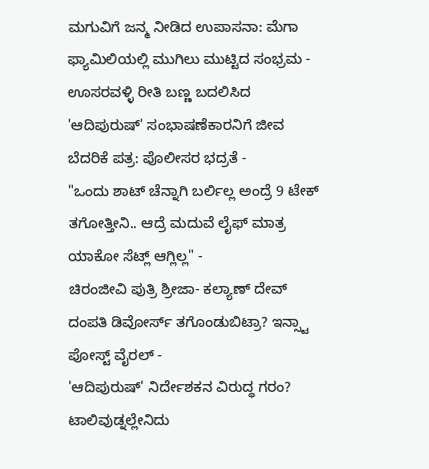ಮಗುವಿಗೆ ಜನ್ಮ ನೀಡಿದ ಉಪಾಸನಾ: ಮೆಗಾ ಫ್ಯಾಮಿಲಿಯಲ್ಲಿ ಮುಗಿಲು ಮುಟ್ಟಿದ ಸಂಭ್ರಮ -
ಊಸರವಳ್ಳಿ ರೀತಿ ಬಣ್ಣ ಬದಲಿಸಿದ 'ಆದಿಪುರುಷ್' ಸಂಭಾಷಣೆಕಾರನಿಗೆ ಜೀವ ಬೆದರಿಕೆ ಪತ್ರ: ಪೊಲೀಸರ ಭದ್ರತೆ -
"ಒಂದು ಶಾಟ್ ಚೆನ್ನಾಗಿ ಬರ್ಲಿಲ್ಲ ಅಂದ್ರೆ 9 ಟೇಕ್ ತಗೋತ್ತೀನಿ.. ಆದ್ರೆ ಮದುವೆ ಲೈಫ್ ಮಾತ್ರ ಯಾಕೋ ಸೆಟ್ಲ್ ಆಗ್ಲಿಲ್ಲ" -
ಚಿರಂಜೀವಿ ಪುತ್ರಿ ಶ್ರೀಜಾ- ಕಲ್ಯಾಣ್ ದೇವ್ ದಂಪತಿ ಡಿವೋರ್ಸ್ ತಗೊಂಡುಬಿಟ್ರಾ? ಇನ್ಸ್ಟಾ ಪೋಸ್ಟ್ ವೈರಲ್ -
'ಆದಿಪುರುಷ್' ನಿರ್ದೇಶಕನ ವಿರುದ್ಧ ಗರಂ? ಟಾಲಿವುಡ್ನಲ್ಲೇನಿದು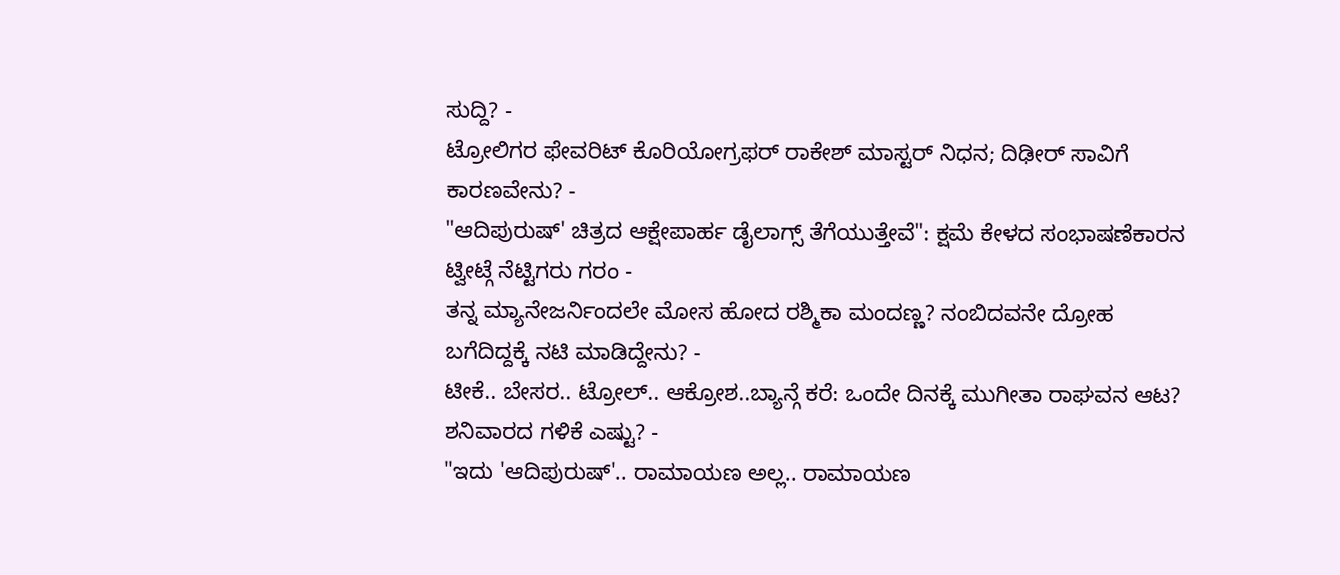ಸುದ್ದಿ? -
ಟ್ರೋಲಿಗರ ಫೇವರಿಟ್ ಕೊರಿಯೋಗ್ರಫರ್ ರಾಕೇಶ್ ಮಾಸ್ಟರ್ ನಿಧನ; ದಿಢೀರ್ ಸಾವಿಗೆ ಕಾರಣವೇನು? -
"ಆದಿಪುರುಷ್' ಚಿತ್ರದ ಆಕ್ಷೇಪಾರ್ಹ ಡೈಲಾಗ್ಸ್ ತೆಗೆಯುತ್ತೇವೆ": ಕ್ಷಮೆ ಕೇಳದ ಸಂಭಾಷಣೆಕಾರನ ಟ್ವೀಟ್ಗೆ ನೆಟ್ಟಿಗರು ಗರಂ -
ತನ್ನ ಮ್ಯಾನೇಜರ್ನಿಂದಲೇ ಮೋಸ ಹೋದ ರಶ್ಮಿಕಾ ಮಂದಣ್ಣ? ನಂಬಿದವನೇ ದ್ರೋಹ ಬಗೆದಿದ್ದಕ್ಕೆ ನಟಿ ಮಾಡಿದ್ದೇನು? -
ಟೀಕೆ.. ಬೇಸರ.. ಟ್ರೋಲ್.. ಆಕ್ರೋಶ..ಬ್ಯಾನ್ಗೆ ಕರೆ: ಒಂದೇ ದಿನಕ್ಕೆ ಮುಗೀತಾ ರಾಘವನ ಆಟ? ಶನಿವಾರದ ಗಳಿಕೆ ಎಷ್ಟು? -
"ಇದು 'ಆದಿಪುರುಷ್'.. ರಾಮಾಯಣ ಅಲ್ಲ.. ರಾಮಾಯಣ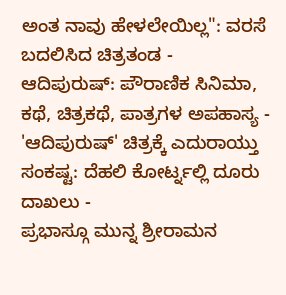ಅಂತ ನಾವು ಹೇಳಲೇಯಿಲ್ಲ": ವರಸೆ ಬದಲಿಸಿದ ಚಿತ್ರತಂಡ -
ಆದಿಪುರುಷ್: ಪೌರಾಣಿಕ ಸಿನಿಮಾ, ಕಥೆ, ಚಿತ್ರಕಥೆ, ಪಾತ್ರಗಳ ಅಪಹಾಸ್ಯ -
'ಆದಿಪುರುಷ್' ಚಿತ್ರಕ್ಕೆ ಎದುರಾಯ್ತು ಸಂಕಷ್ಟ: ದೆಹಲಿ ಕೋರ್ಟ್ನಲ್ಲಿ ದೂರು ದಾಖಲು -
ಪ್ರಭಾಸ್ಗೂ ಮುನ್ನ ಶ್ರೀರಾಮನ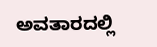ಅವತಾರದಲ್ಲಿ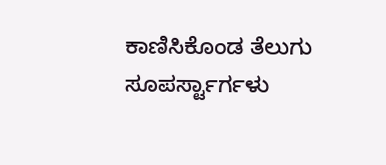ಕಾಣಿಸಿಕೊಂಡ ತೆಲುಗು ಸೂಪರ್ಸ್ಟಾರ್ಗಳು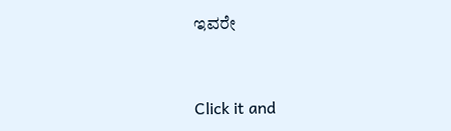ಇವರೇ


Click it and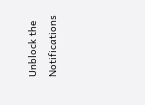Unblock the Notifications